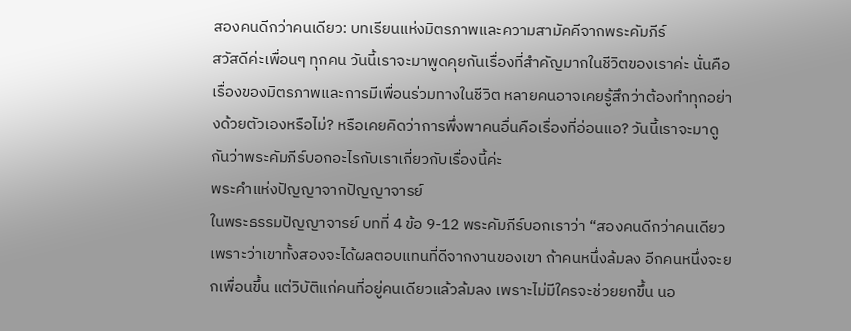สองคนดีกว่าคนเดียว: บทเรียนแห่งมิตรภาพและความสามัคคีจากพระคัมภีร์
สวัสดีค่ะเพื่อนๆ ทุกคน วันนี้เราจะมาพูดคุยกันเรื่องที่สำคัญมากในชีวิตของเราค่ะ นั่นคือเรื่องของมิตรภาพและการมีเพื่อนร่วมทางในชีวิต หลายคนอาจเคยรู้สึกว่าต้องทำทุกอย่างด้วยตัวเองหรือไม่? หรือเคยคิดว่าการพึ่งพาคนอื่นคือเรื่องที่อ่อนแอ? วันนี้เราจะมาดูกันว่าพระคัมภีร์บอกอะไรกับเราเกี่ยวกับเรื่องนี้ค่ะ
พระคำแห่งปัญญาจากปัญญาจารย์
ในพระธรรมปัญญาจารย์ บทที่ 4 ข้อ 9-12 พระคัมภีร์บอกเราว่า “สองคนดีกว่าคนเดียว เพราะว่าเขาทั้งสองจะได้ผลตอบแทนที่ดีจากงานของเขา ถ้าคนหนึ่งล้มลง อีกคนหนึ่งจะยกเพื่อนขึ้น แต่วิบัติแก่คนที่อยู่คนเดียวแล้วล้มลง เพราะไม่มีใครจะช่วยยกขึ้น นอ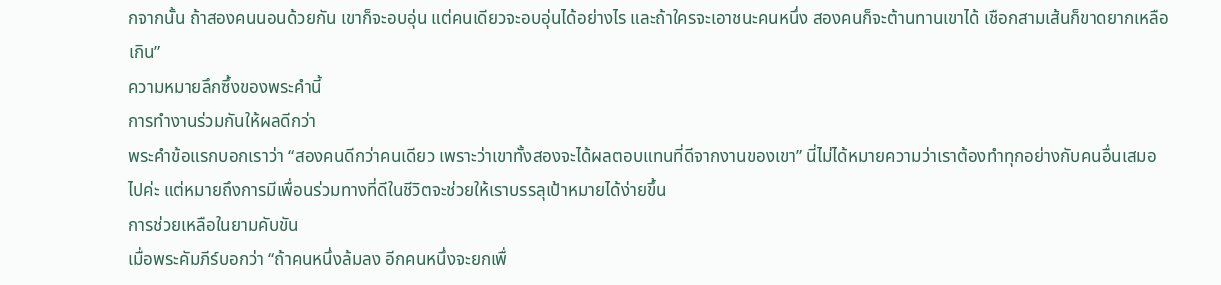กจากนั้น ถ้าสองคนนอนด้วยกัน เขาก็จะอบอุ่น แต่คนเดียวจะอบอุ่นได้อย่างไร และถ้าใครจะเอาชนะคนหนึ่ง สองคนก็จะต้านทานเขาได้ เชือกสามเส้นก็ขาดยากเหลือเกิน”
ความหมายลึกซึ้งของพระคำนี้
การทำงานร่วมกันให้ผลดีกว่า
พระคำข้อแรกบอกเราว่า “สองคนดีกว่าคนเดียว เพราะว่าเขาทั้งสองจะได้ผลตอบแทนที่ดีจากงานของเขา” นี่ไม่ได้หมายความว่าเราต้องทำทุกอย่างกับคนอื่นเสมอไปค่ะ แต่หมายถึงการมีเพื่อนร่วมทางที่ดีในชีวิตจะช่วยให้เราบรรลุเป้าหมายได้ง่ายขึ้น
การช่วยเหลือในยามคับขัน
เมื่อพระคัมภีร์บอกว่า “ถ้าคนหนึ่งล้มลง อีกคนหนึ่งจะยกเพื่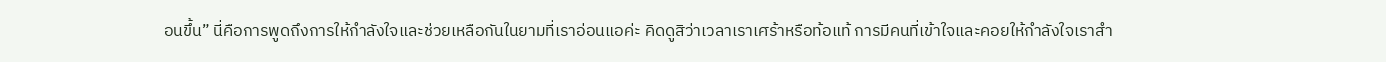อนขึ้น” นี่คือการพูดถึงการให้กำลังใจและช่วยเหลือกันในยามที่เราอ่อนแอค่ะ คิดดูสิว่าเวลาเราเศร้าหรือท้อแท้ การมีคนที่เข้าใจและคอยให้กำลังใจเราสำ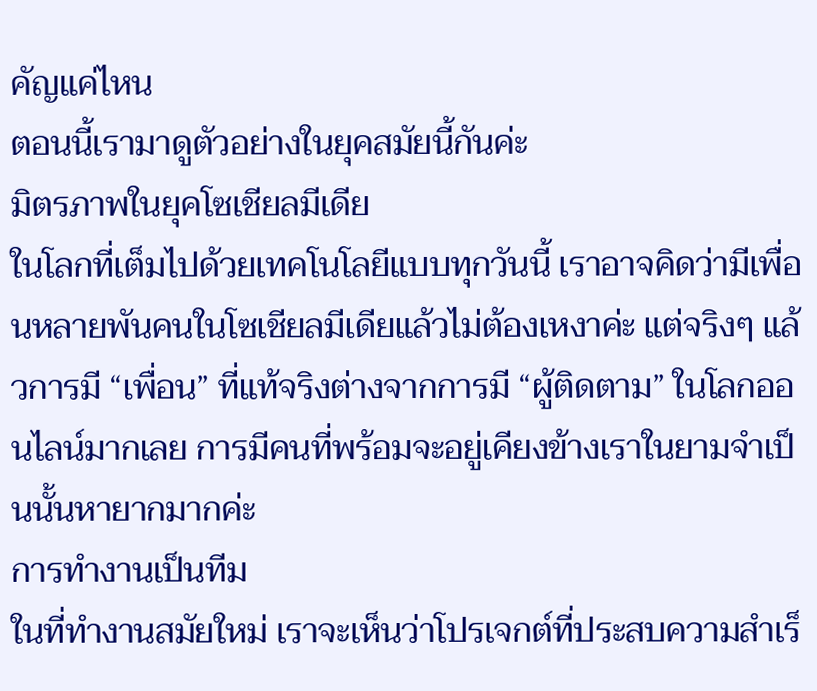คัญแค่ไหน
ตอนนี้เรามาดูตัวอย่างในยุคสมัยนี้กันค่ะ
มิตรภาพในยุคโซเชียลมีเดีย
ในโลกที่เต็มไปด้วยเทคโนโลยีแบบทุกวันนี้ เราอาจคิดว่ามีเพื่อนหลายพันคนในโซเชียลมีเดียแล้วไม่ต้องเหงาค่ะ แต่จริงๆ แล้วการมี “เพื่อน” ที่แท้จริงต่างจากการมี “ผู้ติดตาม” ในโลกออนไลน์มากเลย การมีคนที่พร้อมจะอยู่เคียงข้างเราในยามจำเป็นนั้นหายากมากค่ะ
การทำงานเป็นทีม
ในที่ทำงานสมัยใหม่ เราจะเห็นว่าโปรเจกต์ที่ประสบความสำเร็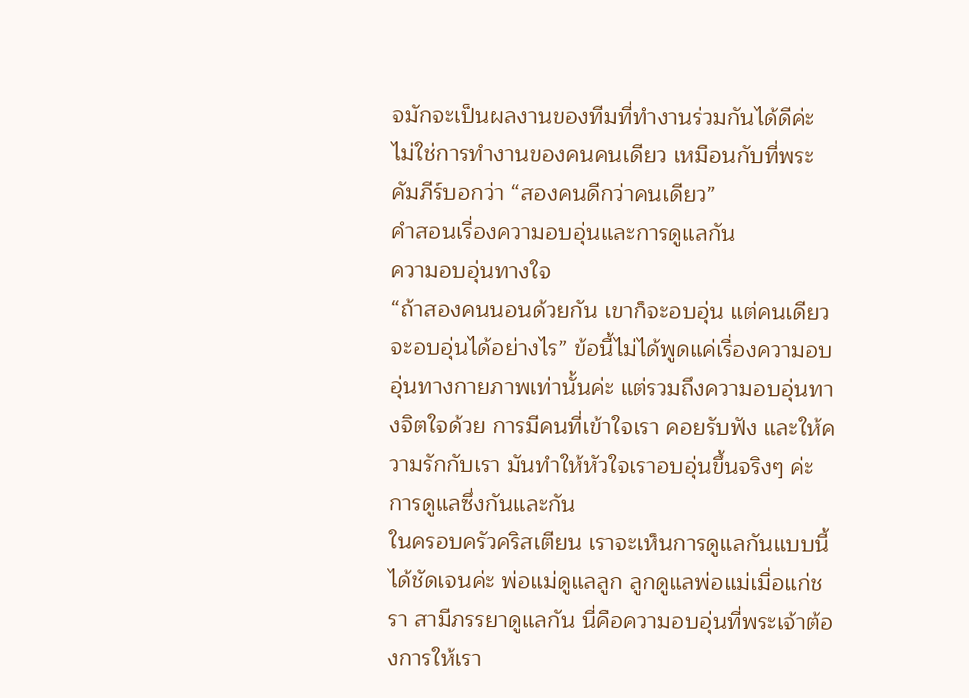จมักจะเป็นผลงานของทีมที่ทำงานร่วมกันได้ดีค่ะ ไม่ใช่การทำงานของคนคนเดียว เหมือนกับที่พระคัมภีร์บอกว่า “สองคนดีกว่าคนเดียว”
คำสอนเรื่องความอบอุ่นและการดูแลกัน
ความอบอุ่นทางใจ
“ถ้าสองคนนอนด้วยกัน เขาก็จะอบอุ่น แต่คนเดียวจะอบอุ่นได้อย่างไร” ข้อนี้ไม่ได้พูดแค่เรื่องความอบอุ่นทางกายภาพเท่านั้นค่ะ แต่รวมถึงความอบอุ่นทางจิตใจด้วย การมีคนที่เข้าใจเรา คอยรับฟัง และให้ความรักกับเรา มันทำให้หัวใจเราอบอุ่นขึ้นจริงๆ ค่ะ
การดูแลซึ่งกันและกัน
ในครอบครัวคริสเตียน เราจะเห็นการดูแลกันแบบนี้ได้ชัดเจนค่ะ พ่อแม่ดูแลลูก ลูกดูแลพ่อแม่เมื่อแก่ชรา สามีภรรยาดูแลกัน นี่คือความอบอุ่นที่พระเจ้าต้องการให้เรา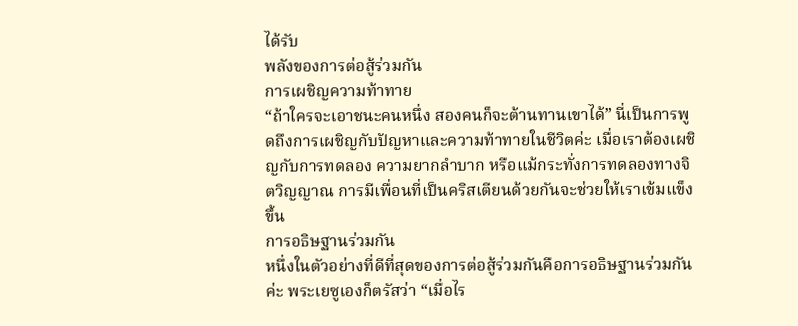ได้รับ
พลังของการต่อสู้ร่วมกัน
การเผชิญความท้าทาย
“ถ้าใครจะเอาชนะคนหนึ่ง สองคนก็จะต้านทานเขาได้” นี่เป็นการพูดถึงการเผชิญกับปัญหาและความท้าทายในชีวิตค่ะ เมื่อเราต้องเผชิญกับการทดลอง ความยากลำบาก หรือแม้กระทั่งการทดลองทางจิตวิญญาณ การมีเพื่อนที่เป็นคริสเตียนด้วยกันจะช่วยให้เราเข้มแข็งขึ้น
การอธิษฐานร่วมกัน
หนึ่งในตัวอย่างที่ดีที่สุดของการต่อสู้ร่วมกันคือการอธิษฐานร่วมกันค่ะ พระเยซูเองก็ตรัสว่า “เมื่อไร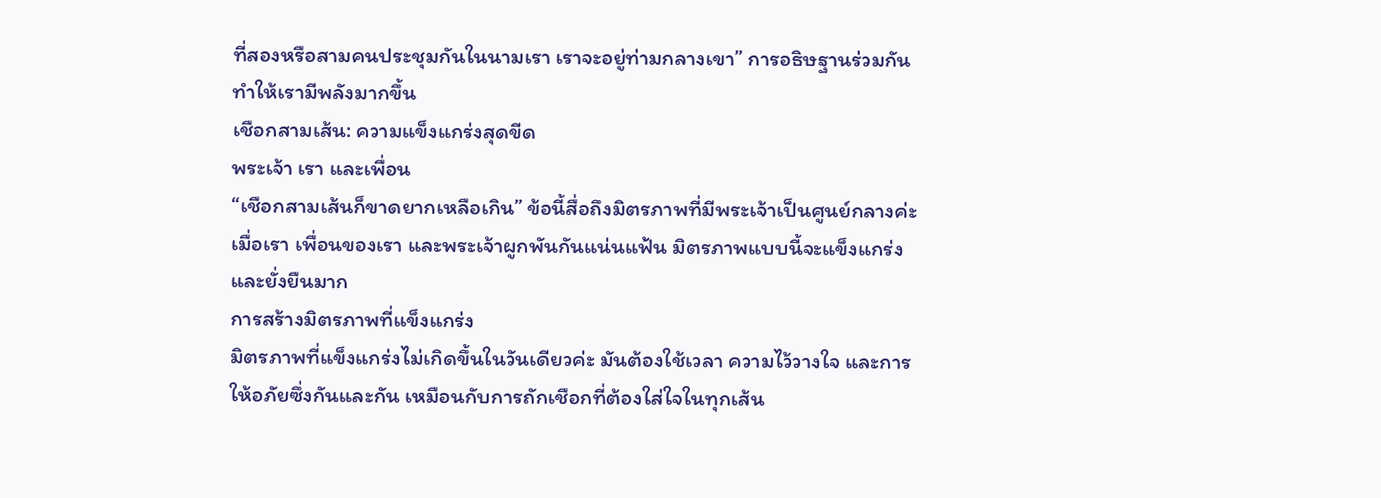ที่สองหรือสามคนประชุมกันในนามเรา เราจะอยู่ท่ามกลางเขา” การอธิษฐานร่วมกันทำให้เรามีพลังมากขึ้น
เชือกสามเส้น: ความแข็งแกร่งสุดขีด
พระเจ้า เรา และเพื่อน
“เชือกสามเส้นก็ขาดยากเหลือเกิน” ข้อนี้สื่อถึงมิตรภาพที่มีพระเจ้าเป็นศูนย์กลางค่ะ เมื่อเรา เพื่อนของเรา และพระเจ้าผูกพันกันแน่นแฟ้น มิตรภาพแบบนี้จะแข็งแกร่งและยั่งยืนมาก
การสร้างมิตรภาพที่แข็งแกร่ง
มิตรภาพที่แข็งแกร่งไม่เกิดขึ้นในวันเดียวค่ะ มันต้องใช้เวลา ความไว้วางใจ และการให้อภัยซึ่งกันและกัน เหมือนกับการถักเชือกที่ต้องใส่ใจในทุกเส้น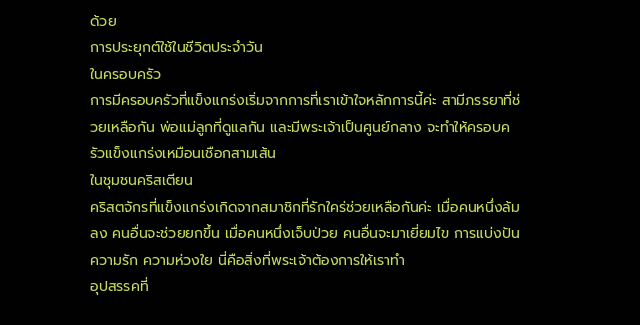ด้วย
การประยุกต์ใช้ในชีวิตประจำวัน
ในครอบครัว
การมีครอบครัวที่แข็งแกร่งเริ่มจากการที่เราเข้าใจหลักการนี้ค่ะ สามีภรรยาที่ช่วยเหลือกัน พ่อแม่ลูกที่ดูแลกัน และมีพระเจ้าเป็นศูนย์กลาง จะทำให้ครอบครัวแข็งแกร่งเหมือนเชือกสามเส้น
ในชุมชนคริสเตียน
คริสตจักรที่แข็งแกร่งเกิดจากสมาชิกที่รักใคร่ช่วยเหลือกันค่ะ เมื่อคนหนึ่งล้มลง คนอื่นจะช่วยยกขึ้น เมื่อคนหนึ่งเจ็บป่วย คนอื่นจะมาเยี่ยมไข การแบ่งปันความรัก ความห่วงใย นี่คือสิ่งที่พระเจ้าต้องการให้เราทำ
อุปสรรคที่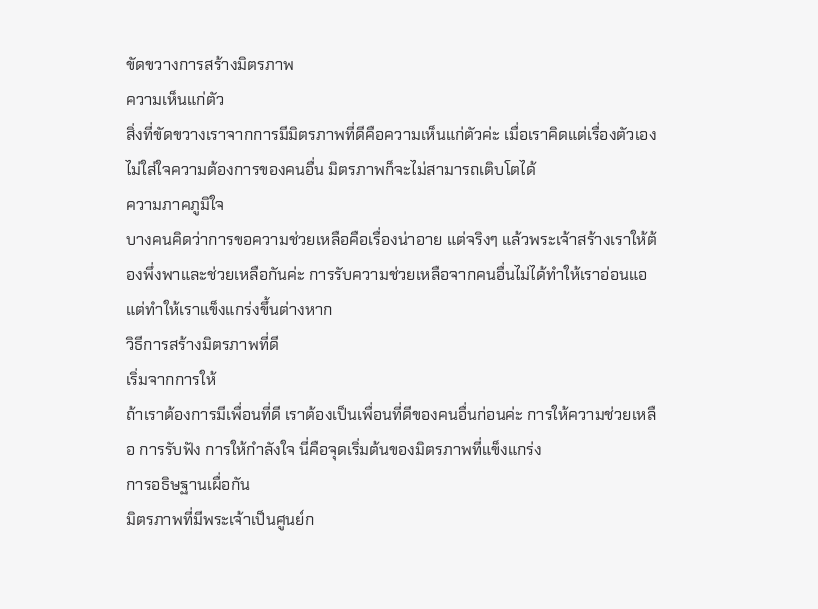ขัดขวางการสร้างมิตรภาพ
ความเห็นแก่ตัว
สิ่งที่ขัดขวางเราจากการมีมิตรภาพที่ดีคือความเห็นแก่ตัวค่ะ เมื่อเราคิดแต่เรื่องตัวเอง ไม่ใส่ใจความต้องการของคนอื่น มิตรภาพก็จะไม่สามารถเติบโตได้
ความภาคภูมิใจ
บางคนคิดว่าการขอความช่วยเหลือคือเรื่องน่าอาย แต่จริงๆ แล้วพระเจ้าสร้างเราให้ต้องพึ่งพาและช่วยเหลือกันค่ะ การรับความช่วยเหลือจากคนอื่นไม่ได้ทำให้เราอ่อนแอ แต่ทำให้เราแข็งแกร่งขึ้นต่างหาก
วิธีการสร้างมิตรภาพที่ดี
เริ่มจากการให้
ถ้าเราต้องการมีเพื่อนที่ดี เราต้องเป็นเพื่อนที่ดีของคนอื่นก่อนค่ะ การให้ความช่วยเหลือ การรับฟัง การให้กำลังใจ นี่คือจุดเริ่มต้นของมิตรภาพที่แข็งแกร่ง
การอธิษฐานเผื่อกัน
มิตรภาพที่มีพระเจ้าเป็นศูนย์ก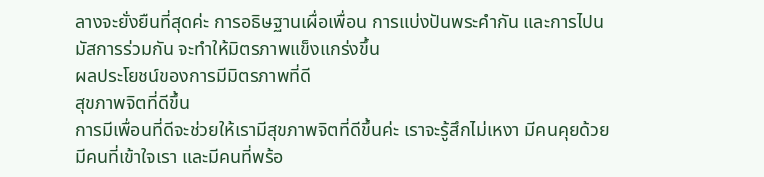ลางจะยั่งยืนที่สุดค่ะ การอธิษฐานเผื่อเพื่อน การแบ่งปันพระคำกัน และการไปนมัสการร่วมกัน จะทำให้มิตรภาพแข็งแกร่งขึ้น
ผลประโยชน์ของการมีมิตรภาพที่ดี
สุขภาพจิตที่ดีขึ้น
การมีเพื่อนที่ดีจะช่วยให้เรามีสุขภาพจิตที่ดีขึ้นค่ะ เราจะรู้สึกไม่เหงา มีคนคุยด้วย มีคนที่เข้าใจเรา และมีคนที่พร้อ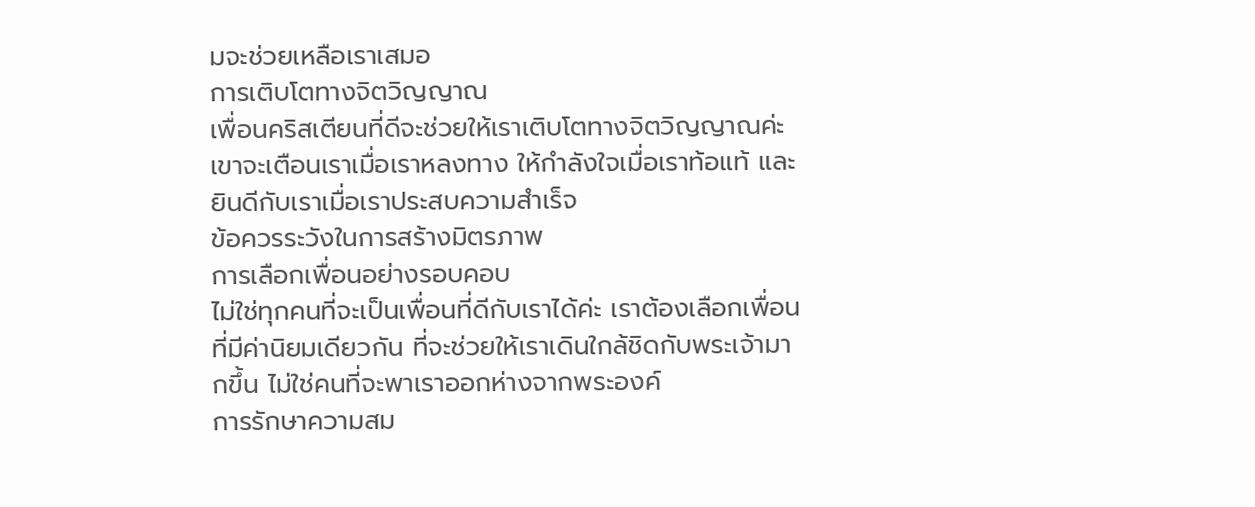มจะช่วยเหลือเราเสมอ
การเติบโตทางจิตวิญญาณ
เพื่อนคริสเตียนที่ดีจะช่วยให้เราเติบโตทางจิตวิญญาณค่ะ เขาจะเตือนเราเมื่อเราหลงทาง ให้กำลังใจเมื่อเราท้อแท้ และยินดีกับเราเมื่อเราประสบความสำเร็จ
ข้อควรระวังในการสร้างมิตรภาพ
การเลือกเพื่อนอย่างรอบคอบ
ไม่ใช่ทุกคนที่จะเป็นเพื่อนที่ดีกับเราได้ค่ะ เราต้องเลือกเพื่อนที่มีค่านิยมเดียวกัน ที่จะช่วยให้เราเดินใกล้ชิดกับพระเจ้ามากขึ้น ไม่ใช่คนที่จะพาเราออกห่างจากพระองค์
การรักษาความสม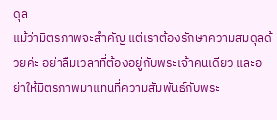ดุล
แม้ว่ามิตรภาพจะสำคัญ แต่เราต้องรักษาความสมดุลด้วยค่ะ อย่าลืมเวลาที่ต้องอยู่กับพระเจ้าคนเดียว และอย่าให้มิตรภาพมาแทนที่ความสัมพันธ์กับพระ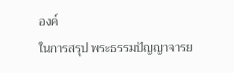องค์
ในการสรุป พระธรรมปัญญาจารย